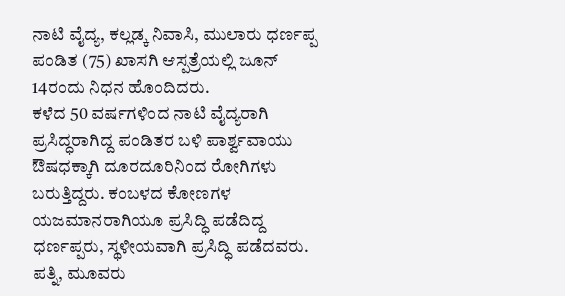ನಾಟಿ ವೈದ್ಯ, ಕಲ್ಲಡ್ಕ ನಿವಾಸಿ, ಮುಲಾರು ಧರ್ಣಪ್ಪ ಪಂಡಿತ (75) ಖಾಸಗಿ ಆಸ್ಪತ್ರೆಯಲ್ಲಿ ಜೂನ್ 14ರಂದು ನಿಧನ ಹೊಂದಿದರು.
ಕಳೆದ 50 ವರ್ಷಗಳಿಂದ ನಾಟಿ ವೈದ್ಯರಾಗಿ ಪ್ರಸಿದ್ಧರಾಗಿದ್ದ ಪಂಡಿತರ ಬಳಿ ಪಾರ್ಶ್ವವಾಯು ಔಷಧಕ್ಕಾಗಿ ದೂರದೂರಿನಿಂದ ರೋಗಿಗಳು ಬರುತ್ತಿದ್ದರು. ಕಂಬಳದ ಕೋಣಗಳ ಯಜಮಾನರಾಗಿಯೂ ಪ್ರಸಿದ್ಧಿ ಪಡೆದಿದ್ದ ಧರ್ಣಪ್ಪರು, ಸ್ಥಳೀಯವಾಗಿ ಪ್ರಸಿದ್ಧಿ ಪಡೆದವರು.
ಪತ್ನಿ, ಮೂವರು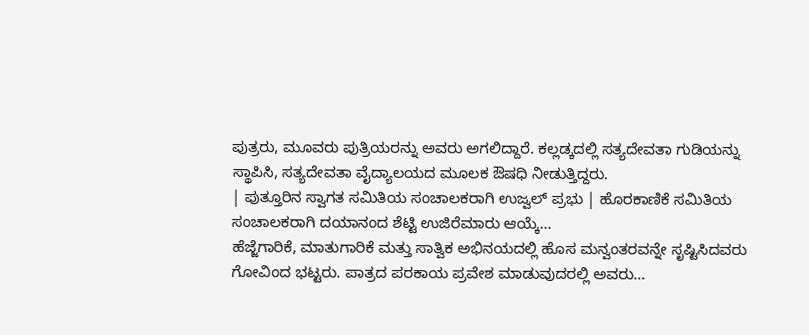ಪುತ್ರರು, ಮೂವರು ಪುತ್ರಿಯರನ್ನು ಅವರು ಅಗಲಿದ್ದಾರೆ. ಕಲ್ಲಡ್ಕದಲ್ಲಿ ಸತ್ಯದೇವತಾ ಗುಡಿಯನ್ನು ಸ್ಥಾಪಿಸಿ, ಸತ್ಯದೇವತಾ ವೈದ್ಯಾಲಯದ ಮೂಲಕ ಔಷಧಿ ನೀಡುತ್ತಿದ್ದರು.
| ಪುತ್ತೂರಿನ ಸ್ವಾಗತ ಸಮಿತಿಯ ಸಂಚಾಲಕರಾಗಿ ಉಜ್ವಲ್ ಪ್ರಭು | ಹೊರಕಾಣಿಕೆ ಸಮಿತಿಯ ಸಂಚಾಲಕರಾಗಿ ದಯಾನಂದ ಶೆಟ್ಟಿ ಉಜಿರೆಮಾರು ಆಯ್ಕೆ…
ಹೆಜ್ಜೆಗಾರಿಕೆ, ಮಾತುಗಾರಿಕೆ ಮತ್ತು ಸಾತ್ವಿಕ ಅಭಿನಯದಲ್ಲಿ ಹೊಸ ಮನ್ವಂತರವನ್ನೇ ಸೃಷ್ಟಿಸಿದವರು ಗೋವಿಂದ ಭಟ್ಟರು. ಪಾತ್ರದ ಪರಕಾಯ ಪ್ರವೇಶ ಮಾಡುವುದರಲ್ಲಿ ಅವರು…